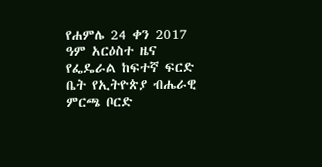የሐምሌ 24 ቀን 2017 ዓም አርዕስተ ዜና
የፌዴራል ከፍተኛ ፍርድ ቤት የኢትዮጵያ ብሔራዊ ምርጫ ቦርድ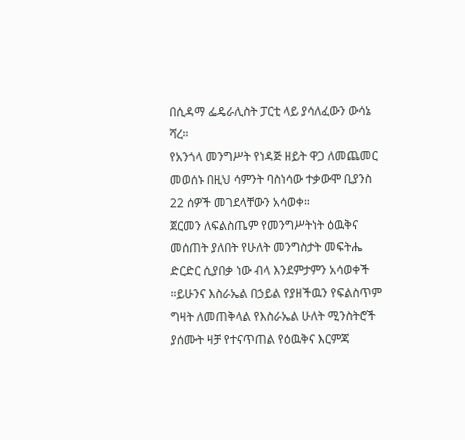በሲዳማ ፌዴራሊስት ፓርቲ ላይ ያሳለፈውን ውሳኔ ሻረ።
የአንጎላ መንግሥት የነዳጅ ዘይት ዋጋ ለመጨመር መወሰኑ በዚህ ሳምንት ባስነሳው ተቃውሞ ቢያንስ 22 ሰዎች መገደላቸውን አሳወቀ።
ጀርመን ለፍልስጤም የመንግሥትነት ዕዉቅና መሰጠት ያለበት የሁለት መንግስታት መፍትሔ ድርድር ሲያበቃ ነው ብላ እንደምታምን አሳወቀች ።ይሁንና እስራኤል በኃይል የያዘችዉን የፍልስጥም ግዛት ለመጠቅላል የእስራኤል ሁለት ሚንስትሮች ያሰሙት ዛቻ የተናጥጠል የዕዉቅና እርምጃ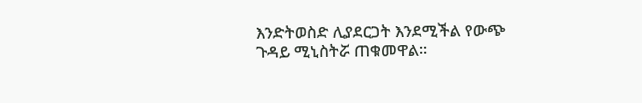እንድትወስድ ሊያደርጋት እንደሚችል የውጭ ጉዳይ ሚኒስትሯ ጠቁመዋል።